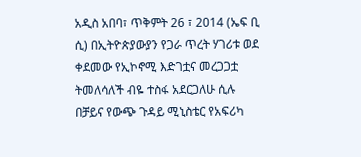አዲስ አበባ፣ ጥቅምት 26 ፣ 2014 (ኤፍ ቢ ሲ) በኢትዮጵያውያን የጋራ ጥረት ሃገሪቱ ወደ ቀደመው የኢኮኖሚ እድገቷና መረጋጋቷ ትመለሳለች ብዬ ተስፋ አደርጋለሁ ሲሉ በቻይና የውጭ ጉዳይ ሚኒስቴር የአፍሪካ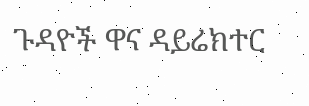ጉዳዮች ዋና ዳይሬክተር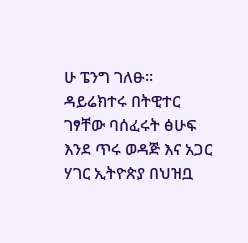ሁ ፔንግ ገለፁ፡፡
ዳይሬክተሩ በትዊተር ገፃቸው ባሰፈሩት ፅሁፍ እንደ ጥሩ ወዳጅ እና አጋር ሃገር ኢትዮጵያ በህዝቧ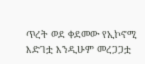ጥረት ወደ ቀደመው የኢኮኖሚ እድገቷ እንዲሁም መረጋጋቷ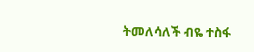ትመለሳለች ብዬ ተስፋ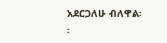አደርጋለሁ ብለዋል፡፡